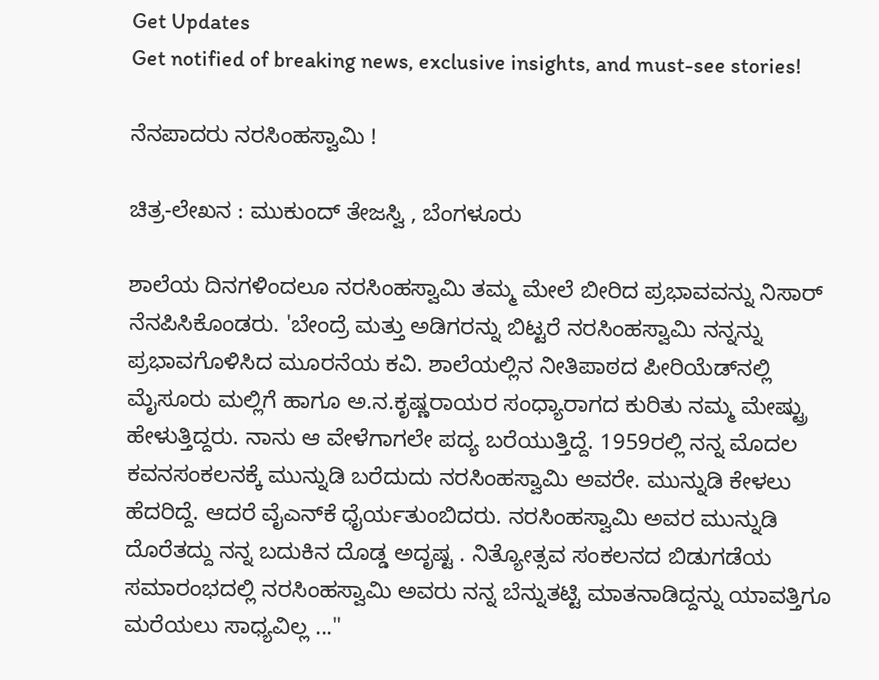Get Updates
Get notified of breaking news, exclusive insights, and must-see stories!

ನೆನಪಾದರು ನರಸಿಂಹಸ್ವಾಮಿ !

ಚಿತ್ರ-ಲೇಖನ : ಮುಕುಂದ್‌ ತೇಜಸ್ವಿ , ಬೆಂಗಳೂರು

ಶಾಲೆಯ ದಿನಗಳಿಂದಲೂ ನರಸಿಂಹಸ್ವಾಮಿ ತಮ್ಮ ಮೇಲೆ ಬೀರಿದ ಪ್ರಭಾವವನ್ನು ನಿಸಾರ್‌ ನೆನಪಿಸಿಕೊಂಡರು. 'ಬೇಂದ್ರೆ ಮತ್ತು ಅಡಿಗರನ್ನು ಬಿಟ್ಟರೆ ನರಸಿಂಹಸ್ವಾಮಿ ನನ್ನನ್ನು ಪ್ರಭಾವಗೊಳಿಸಿದ ಮೂರನೆಯ ಕವಿ. ಶಾಲೆಯಲ್ಲಿನ ನೀತಿಪಾಠದ ಪೀರಿಯೆಡ್‌ನಲ್ಲಿ ಮೈಸೂರು ಮಲ್ಲಿಗೆ ಹಾಗೂ ಅ.ನ.ಕೃಷ್ಣರಾಯರ ಸಂಧ್ಯಾರಾಗದ ಕುರಿತು ನಮ್ಮ ಮೇಷ್ಟ್ರು ಹೇಳುತ್ತಿದ್ದರು. ನಾನು ಆ ವೇಳೆಗಾಗಲೇ ಪದ್ಯ ಬರೆಯುತ್ತಿದ್ದೆ. 1959ರಲ್ಲಿ ನನ್ನ ಮೊದಲ ಕವನಸಂಕಲನಕ್ಕೆ ಮುನ್ನುಡಿ ಬರೆದುದು ನರಸಿಂಹಸ್ವಾಮಿ ಅವರೇ. ಮುನ್ನುಡಿ ಕೇಳಲು ಹೆದರಿದ್ದೆ. ಆದರೆ ವೈಎನ್‌ಕೆ ಧೈರ್ಯತುಂಬಿದರು. ನರಸಿಂಹಸ್ವಾಮಿ ಅವರ ಮುನ್ನುಡಿ ದೊರೆತದ್ದು ನನ್ನ ಬದುಕಿನ ದೊಡ್ಡ ಅದೃಷ್ಟ . ನಿತ್ಯೋತ್ಸವ ಸಂಕಲನದ ಬಿಡುಗಡೆಯ ಸಮಾರಂಭದಲ್ಲಿ ನರಸಿಂಹಸ್ವಾಮಿ ಅವರು ನನ್ನ ಬೆನ್ನುತಟ್ಟಿ ಮಾತನಾಡಿದ್ದನ್ನು ಯಾವತ್ತಿಗೂ ಮರೆಯಲು ಸಾಧ್ಯವಿಲ್ಲ ..."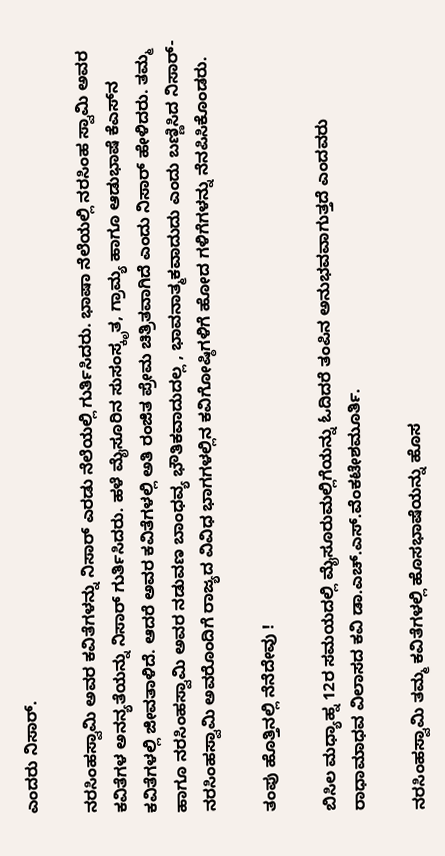ಎಂದರು ನಿಸಾರ್‌.

ನರಸಿಂಹಸ್ವಾಮಿ ಅವರ ಕವಿತೆಗಳನ್ನು ನಿಸಾರ್‌ ಎರಡು ನೆಲೆಯಲ್ಲಿ ಗುರ್ತಿಸಿದರು. ಭಾಷಾ ನೆಲೆಯಲ್ಲಿ ನರಸಿಂಹ ಸ್ವಾಮಿ ಅವರ ಕವಿತೆಗಳ ಅನನ್ಯತೆಯನ್ನು ನಿಸಾರ್‌ ಗುರ್ತಿಸಿದರು. ಹಳೆ ಮೈಸೂರಿನ ಸುಸಂಸ್ಕೃತ, ಗ್ರಾಮ್ಯ ಹಾಗೂ ಆಡುಭಾಷೆ ಕೆಎಸ್‌ನ ಕವಿತೆಗಳಲ್ಲಿ ಜೀವತಾಳಿದೆ. ಆದರೆ ಅವರ ಕವಿತೆಗಳಲ್ಲಿ ಅತಿ ರಂಜಿತ ಪ್ರೇಮ ಚಿತ್ರಿತವಾಗಿದೆ ಎಂದು ನಿಸಾರ್‌ ಹೇಳಿದರು. ತಮ್ಮ ಹಾಗೂ ನರಸಿಂಹಸ್ವಾಮಿ ಅವರ ನಡುವಣ ಬಾಂಧವ್ಯ ಭೌತಿಕವಾದುದಲ್ಲ , ಭಾವನಾತ್ಮಕವಾದುದು ಎಂದು ಬಣ್ಣಿಸಿದ ನಿಸಾರ್‌- ನರಸಿಂಹಸ್ವಾಮಿ ಅವರೊಂದಿಗೆ ರಾಜ್ಯದ ವಿವಿಧ ಭಾಗಗಳಲ್ಲಿನ ಕವಿಗೋಷ್ಠಿಗಳಿಗೆ ಹೋದ ಗಳಿಗೆಗಳನ್ನು ನೆನಪಿಸಿಕೊಂಡರು.

ತಂಪು ಹೊತ್ತಿನಲ್ಲಿ ನೆನೆದೇವು !

ಬಿಸಿಲ ಮಧ್ಯಾಹ್ನ 12ರ ಸಮಯದಲ್ಲಿ ಮೈಸೂರುಮಲ್ಲಿಗೆಯನ್ನು ಓದಿದರೆ ತಂಪಿನ ಅನುಭವವಾಗುತ್ತದೆ ಎಂದವರು ರಾಧಾಮಾಧವ ವಿಲಾಸದ ಕವಿ ಡಾ.ಎಚ್‌.ಎಸ್‌.ವೆಂಕಟೇಶಮೂರ್ತಿ.

ನರಸಿಂಹಸ್ವಾಮಿ ತಮ್ಮ ಕವಿತೆಗಳಲ್ಲಿ ಹೊಸಭಾಷೆಯನ್ನು ಹೊಸ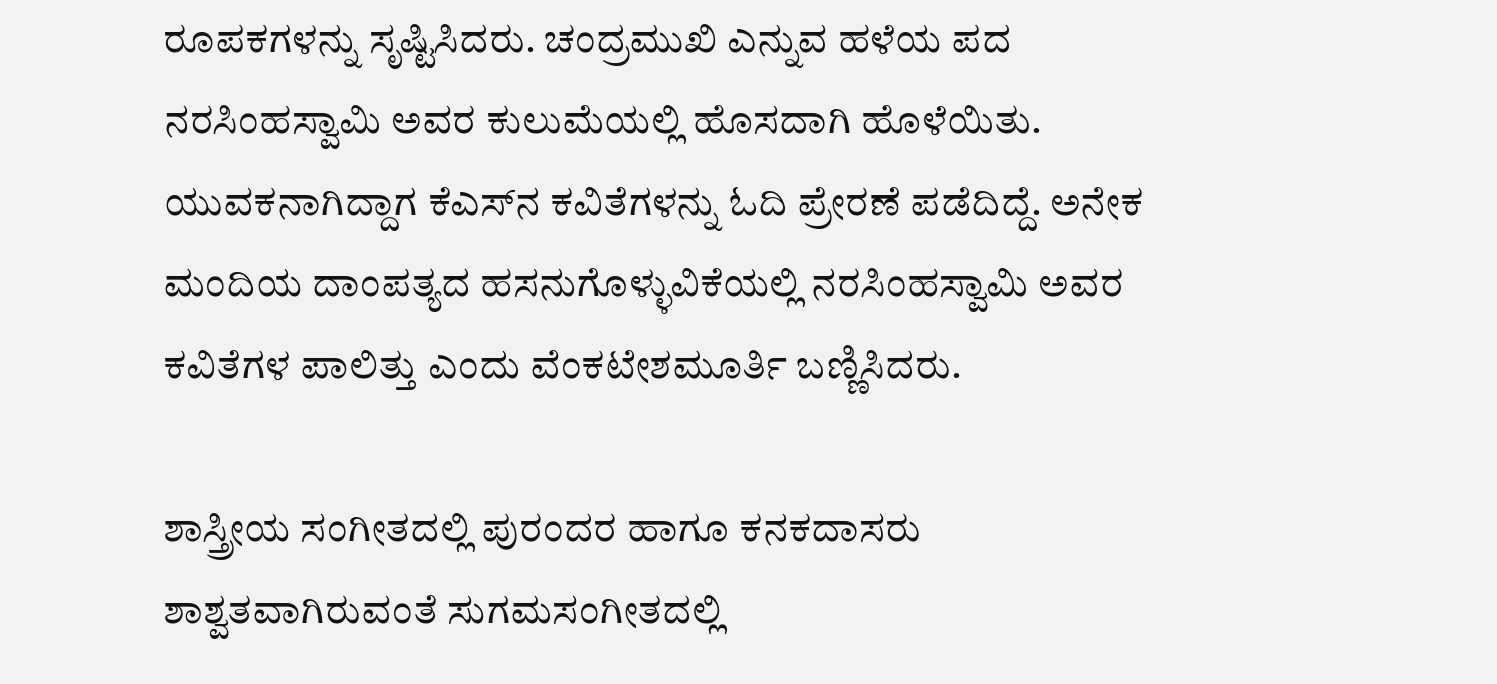ರೂಪಕಗಳನ್ನು ಸೃಷ್ಟಿಸಿದರು. ಚಂದ್ರಮುಖಿ ಎನ್ನುವ ಹಳೆಯ ಪದ ನರಸಿಂಹಸ್ವಾಮಿ ಅವರ ಕುಲುಮೆಯಲ್ಲಿ ಹೊಸದಾಗಿ ಹೊಳೆಯಿತು. ಯುವಕನಾಗಿದ್ದಾಗ ಕೆಎಸ್‌ನ ಕವಿತೆಗಳನ್ನು ಓದಿ ಪ್ರೇರಣೆ ಪಡೆದಿದ್ದೆ. ಅನೇಕ ಮಂದಿಯ ದಾಂಪತ್ಯದ ಹಸನುಗೊಳ್ಳುವಿಕೆಯಲ್ಲಿ ನರಸಿಂಹಸ್ವಾಮಿ ಅವರ ಕವಿತೆಗಳ ಪಾಲಿತ್ತು ಎಂದು ವೆಂಕಟೇಶಮೂರ್ತಿ ಬಣ್ಣಿಸಿದರು.

ಶಾಸ್ತ್ರೀಯ ಸಂಗೀತದಲ್ಲಿ ಪುರಂದರ ಹಾಗೂ ಕನಕದಾಸರು ಶಾಶ್ವತವಾಗಿರುವಂತೆ ಸುಗಮಸಂಗೀತದಲ್ಲಿ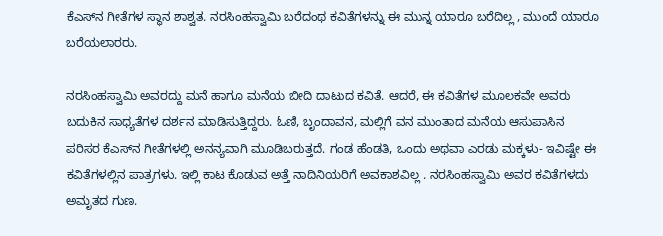ಕೆಎಸ್‌ನ ಗೀತೆಗಳ ಸ್ಥಾನ ಶಾಶ್ವತ. ನರಸಿಂಹಸ್ವಾಮಿ ಬರೆದಂಥ ಕವಿತೆಗಳನ್ನು ಈ ಮುನ್ನ ಯಾರೂ ಬರೆದಿಲ್ಲ , ಮುಂದೆ ಯಾರೂ ಬರೆಯಲಾರರು.

ನರಸಿಂಹಸ್ವಾಮಿ ಅವರದ್ದು ಮನೆ ಹಾಗೂ ಮನೆಯ ಬೀದಿ ದಾಟುದ ಕವಿತೆ. ಆದರೆ, ಈ ಕವಿತೆಗಳ ಮೂಲಕವೇ ಅವರು ಬದುಕಿನ ಸಾಧ್ಯತೆಗಳ ದರ್ಶನ ಮಾಡಿಸುತ್ತಿದ್ದರು. ಓಣಿ, ಬೃಂದಾವನ, ಮಲ್ಲಿಗೆ ವನ ಮುಂತಾದ ಮನೆಯ ಆಸುಪಾಸಿನ ಪರಿಸರ ಕೆಎಸ್‌ನ ಗೀತೆಗಳಲ್ಲಿ ಅನನ್ಯವಾಗಿ ಮೂಡಿಬರುತ್ತದೆ. ಗಂಡ ಹೆಂಡತಿ, ಒಂದು ಅಥವಾ ಎರಡು ಮಕ್ಕಳು- ಇವಿಷ್ಟೇ ಈ ಕವಿತೆಗಳಲ್ಲಿನ ಪಾತ್ರಗಳು. ಇಲ್ಲಿ ಕಾಟ ಕೊಡುವ ಅತ್ತೆ ನಾದಿನಿಯರಿಗೆ ಅವಕಾಶವಿಲ್ಲ . ನರಸಿಂಹಸ್ವಾಮಿ ಅವರ ಕವಿತೆಗಳದು ಅಮೃತದ ಗುಣ.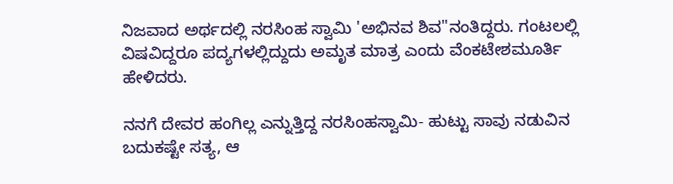ನಿಜವಾದ ಅರ್ಥದಲ್ಲಿ ನರಸಿಂಹ ಸ್ವಾಮಿ 'ಅಭಿನವ ಶಿವ"ನಂತಿದ್ದರು. ಗಂಟಲಲ್ಲಿ ವಿಷವಿದ್ದರೂ ಪದ್ಯಗಳಲ್ಲಿದ್ದುದು ಅಮೃತ ಮಾತ್ರ ಎಂದು ವೆಂಕಟೇಶಮೂರ್ತಿ ಹೇಳಿದರು.

ನನಗೆ ದೇವರ ಹಂಗಿಲ್ಲ ಎನ್ನುತ್ತಿದ್ದ ನರಸಿಂಹಸ್ವಾಮಿ- ಹುಟ್ಟು ಸಾವು ನಡುವಿನ ಬದುಕಷ್ಟೇ ಸತ್ಯ, ಆ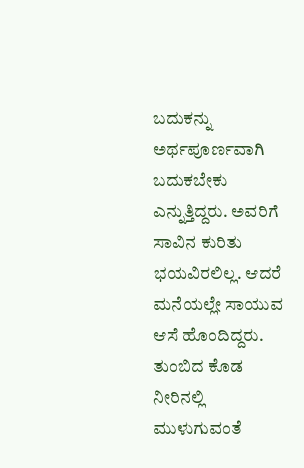ಬದುಕನ್ನು ಅರ್ಥಪೂರ್ಣವಾಗಿ ಬದುಕಬೇಕು ಎನ್ನುತ್ತಿದ್ದರು. ಅವರಿಗೆ ಸಾವಿನ ಕುರಿತು ಭಯವಿರಲಿಲ್ಲ. ಆದರೆ ಮನೆಯಲ್ಲೇ ಸಾಯುವ ಆಸೆ ಹೊಂದಿದ್ದರು. ತುಂಬಿದ ಕೊಡ ನೀರಿನಲ್ಲಿ ಮುಳುಗುವಂತೆ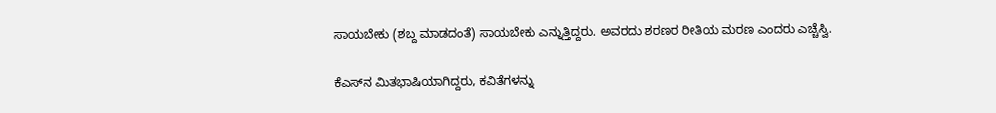ಸಾಯಬೇಕು (ಶಬ್ದ ಮಾಡದಂತೆ) ಸಾಯಬೇಕು ಎನ್ನುತ್ತಿದ್ದರು. ಅವರದು ಶರಣರ ರೀತಿಯ ಮರಣ ಎಂದರು ಎಚ್ಚೆಸ್ವಿ.

ಕೆಎಸ್‌ನ ಮಿತಭಾಷಿಯಾಗಿದ್ದರು, ಕವಿತೆಗಳನ್ನು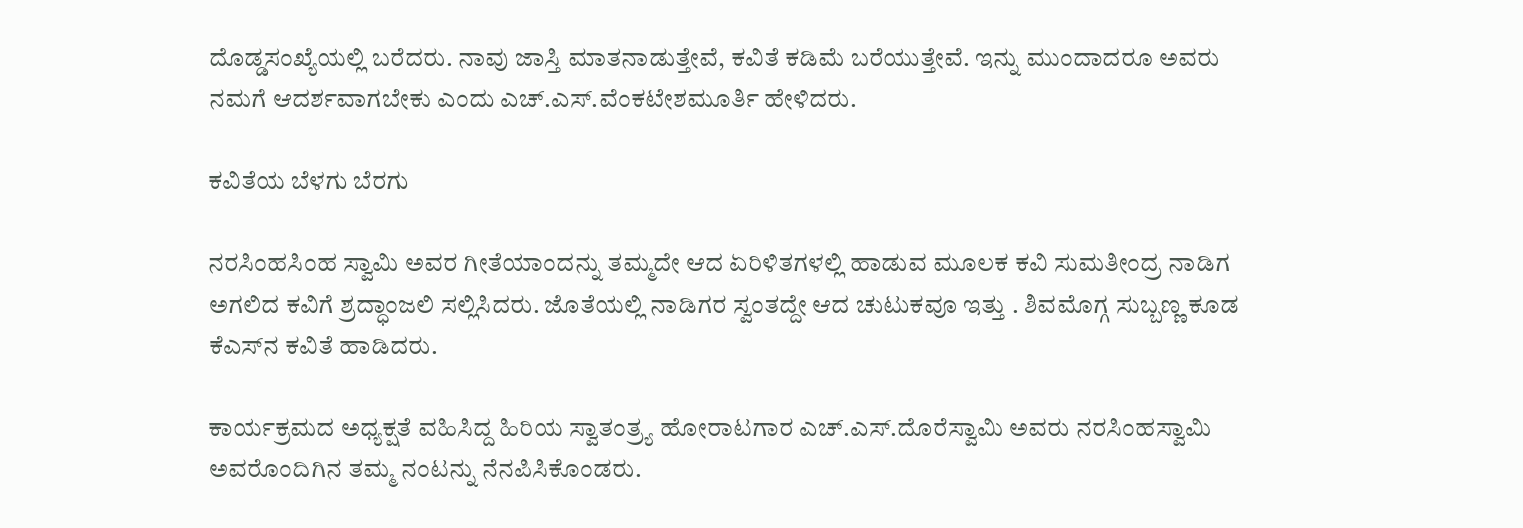ದೊಡ್ಡಸಂಖ್ಯೆಯಲ್ಲಿ ಬರೆದರು. ನಾವು ಜಾಸ್ತಿ ಮಾತನಾಡುತ್ತೇವೆ, ಕವಿತೆ ಕಡಿಮೆ ಬರೆಯುತ್ತೇವೆ. ಇನ್ನು ಮುಂದಾದರೂ ಅವರು ನಮಗೆ ಆದರ್ಶವಾಗಬೇಕು ಎಂದು ಎಚ್‌.ಎಸ್‌.ವೆಂಕಟೇಶಮೂರ್ತಿ ಹೇಳಿದರು.

ಕವಿತೆಯ ಬೆಳಗು ಬೆರಗು

ನರಸಿಂಹಸಿಂಹ ಸ್ವಾಮಿ ಅವರ ಗೀತೆಯಾಂದನ್ನು ತಮ್ಮದೇ ಆದ ಏರಿಳಿತಗಳಲ್ಲಿ ಹಾಡುವ ಮೂಲಕ ಕವಿ ಸುಮತೀಂದ್ರ ನಾಡಿಗ ಅಗಲಿದ ಕವಿಗೆ ಶ್ರದ್ಧಾಂಜಲಿ ಸಲ್ಲಿಸಿದರು. ಜೊತೆಯಲ್ಲಿ ನಾಡಿಗರ ಸ್ವಂತದ್ದೇ ಆದ ಚುಟುಕವೂ ಇತ್ತು . ಶಿವಮೊಗ್ಗ ಸುಬ್ಬಣ್ಣ ಕೂಡ ಕೆಎಸ್‌ನ ಕವಿತೆ ಹಾಡಿದರು.

ಕಾರ್ಯಕ್ರಮದ ಅಧ್ಯಕ್ಷತೆ ವಹಿಸಿದ್ದ ಹಿರಿಯ ಸ್ವಾತಂತ್ರ್ಯ ಹೋರಾಟಗಾರ ಎಚ್‌.ಎಸ್‌.ದೊರೆಸ್ವಾಮಿ ಅವರು ನರಸಿಂಹಸ್ವಾಮಿ ಅವರೊಂದಿಗಿನ ತಮ್ಮ ನಂಟನ್ನು ನೆನಪಿಸಿಕೊಂಡರು.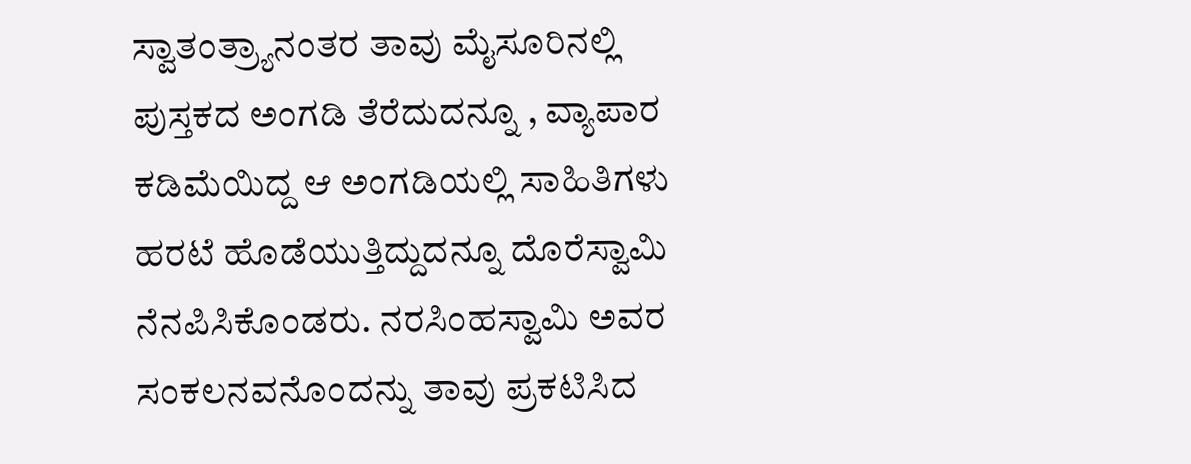ಸ್ವಾತಂತ್ರ್ಯಾನಂತರ ತಾವು ಮೈಸೂರಿನಲ್ಲಿ ಪುಸ್ತಕದ ಅಂಗಡಿ ತೆರೆದುದನ್ನೂ , ವ್ಯಾಪಾರ ಕಡಿಮೆಯಿದ್ದ ಆ ಅಂಗಡಿಯಲ್ಲಿ ಸಾಹಿತಿಗಳು ಹರಟೆ ಹೊಡೆಯುತ್ತಿದ್ದುದನ್ನೂ ದೊರೆಸ್ವಾಮಿ ನೆನಪಿಸಿಕೊಂಡರು. ನರಸಿಂಹಸ್ವಾಮಿ ಅವರ ಸಂಕಲನವನೊಂದನ್ನು ತಾವು ಪ್ರಕಟಿಸಿದ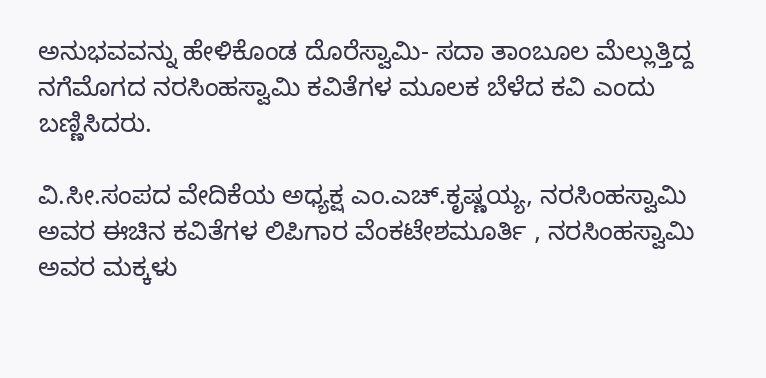ಅನುಭವವನ್ನು ಹೇಳಿಕೊಂಡ ದೊರೆಸ್ವಾಮಿ- ಸದಾ ತಾಂಬೂಲ ಮೆಲ್ಲುತ್ತಿದ್ದ ನಗೆಮೊಗದ ನರಸಿಂಹಸ್ವಾಮಿ ಕವಿತೆಗಳ ಮೂಲಕ ಬೆಳೆದ ಕವಿ ಎಂದು ಬಣ್ಣಿಸಿದರು.

ವಿ.ಸೀ.ಸಂಪದ ವೇದಿಕೆಯ ಅಧ್ಯಕ್ಷ ಎಂ.ಎಚ್‌.ಕೃಷ್ಣಯ್ಯ, ನರಸಿಂಹಸ್ವಾಮಿ ಅವರ ಈಚಿನ ಕವಿತೆಗಳ ಲಿಪಿಗಾರ ವೆಂಕಟೇಶಮೂರ್ತಿ , ನರಸಿಂಹಸ್ವಾಮಿ ಅವರ ಮಕ್ಕಳು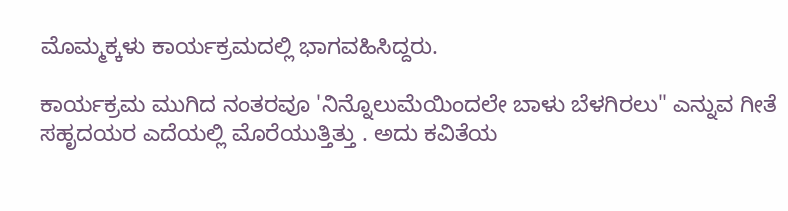ಮೊಮ್ಮಕ್ಕಳು ಕಾರ್ಯಕ್ರಮದಲ್ಲಿ ಭಾಗವಹಿಸಿದ್ದರು.

ಕಾರ್ಯಕ್ರಮ ಮುಗಿದ ನಂತರವೂ 'ನಿನ್ನೊಲುಮೆಯಿಂದಲೇ ಬಾಳು ಬೆಳಗಿರಲು" ಎನ್ನುವ ಗೀತೆ ಸಹೃದಯರ ಎದೆಯಲ್ಲಿ ಮೊರೆಯುತ್ತಿತ್ತು . ಅದು ಕವಿತೆಯ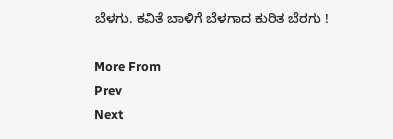ಬೆಳಗು. ಕವಿತೆ ಬಾಳಿಗೆ ಬೆಳಗಾದ ಕುರಿತ ಬೆರಗು !

More From
Prev
Next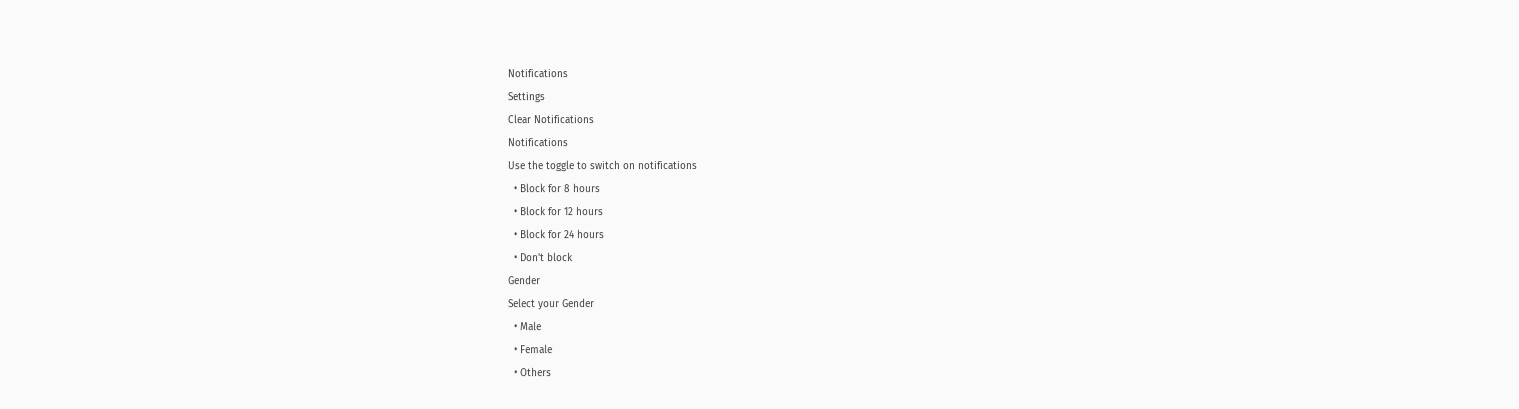Notifications
Settings
Clear Notifications
Notifications
Use the toggle to switch on notifications
  • Block for 8 hours
  • Block for 12 hours
  • Block for 24 hours
  • Don't block
Gender
Select your Gender
  • Male
  • Female
  • Others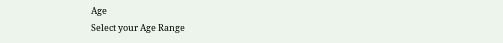Age
Select your Age Range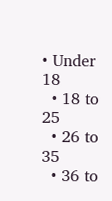• Under 18
  • 18 to 25
  • 26 to 35
  • 36 to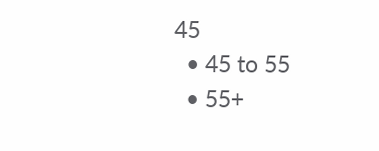45
  • 45 to 55
  • 55+